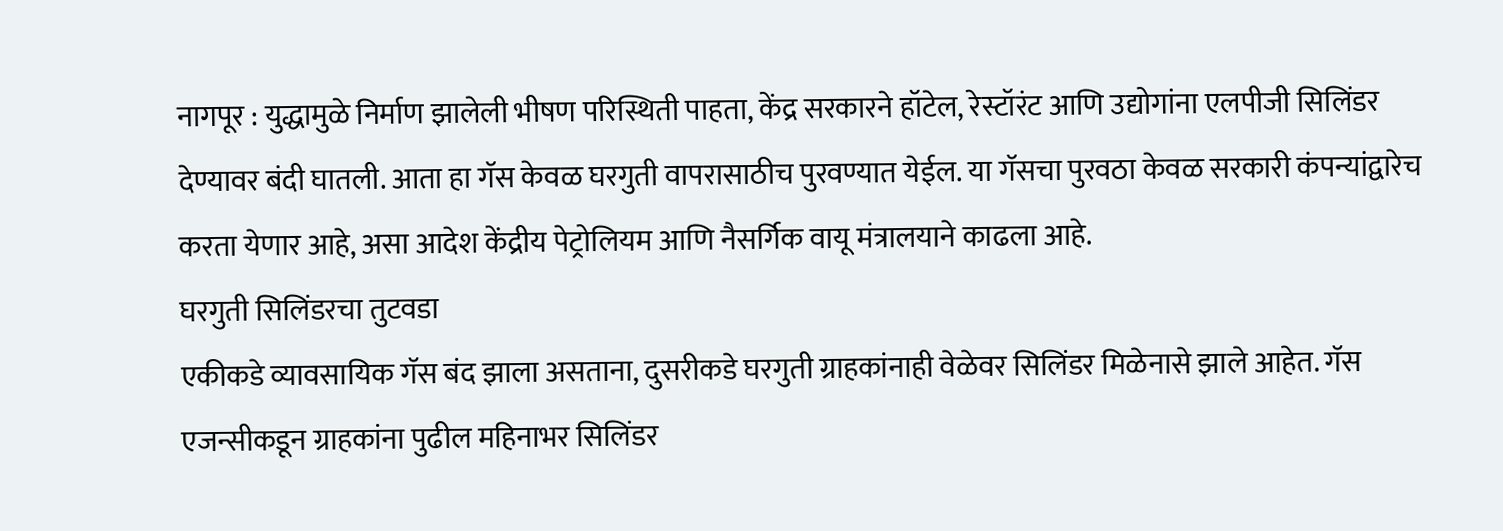नागपूर : युद्धामुळे निर्माण झालेली भीषण परिस्थिती पाहता, केंद्र सरकारने हॉटेल, रेस्टॉरंट आणि उद्योगांना एलपीजी सिलिंडर देण्यावर बंदी घातली. आता हा गॅस केवळ घरगुती वापरासाठीच पुरवण्यात येईल. या गॅसचा पुरवठा केवळ सरकारी कंपन्यांद्वारेच करता येणार आहे, असा आदेश केंद्रीय पेट्रोलियम आणि नैसर्गिक वायू मंत्रालयाने काढला आहे.
घरगुती सिलिंडरचा तुटवडा
एकीकडे व्यावसायिक गॅस बंद झाला असताना, दुसरीकडे घरगुती ग्राहकांनाही वेळेवर सिलिंडर मिळेनासे झाले आहेत. गॅस एजन्सीकडून ग्राहकांना पुढील महिनाभर सिलिंडर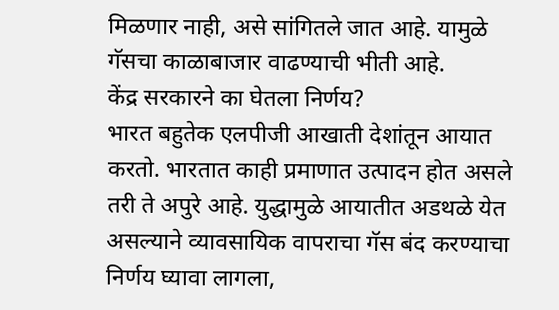मिळणार नाही, असे सांगितले जात आहे. यामुळे गॅसचा काळाबाजार वाढण्याची भीती आहे.
केंद्र सरकारने का घेतला निर्णय?
भारत बहुतेक एलपीजी आखाती देशांतून आयात करतो. भारतात काही प्रमाणात उत्पादन होत असले तरी ते अपुरे आहे. युद्धामुळे आयातीत अडथळे येत असल्याने व्यावसायिक वापराचा गॅस बंद करण्याचा निर्णय घ्यावा लागला,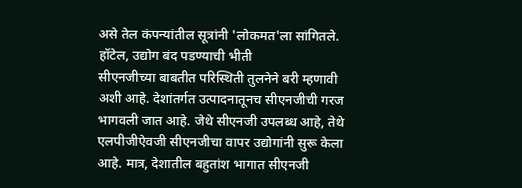असे तेल कंपन्यांतील सूत्रांनी 'लोकमत'ला सांगितले.
हॉटेल, उद्योग बंद पडण्याची भीती
सीएनजीच्या बाबतीत परिस्थिती तुलनेने बरी म्हणावी अशी आहे. देशांतर्गत उत्पादनातूनच सीएनजीची गरज भागवली जात आहे. जेथे सीएनजी उपलब्ध आहे, तेथे एलपीजीऐवजी सीएनजीचा वापर उद्योगांनी सुरू केला आहे. मात्र, देशातील बहुतांश भागात सीएनजी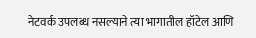नेटवर्क उपलब्ध नसल्याने त्या भागातील हॉटेल आणि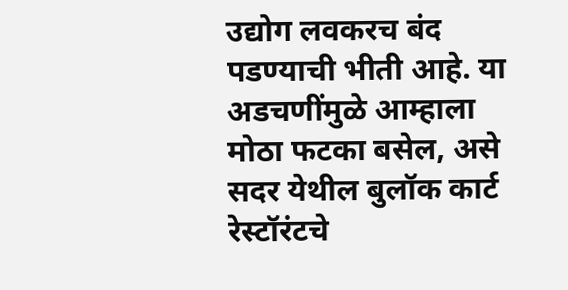उद्योग लवकरच बंद पडण्याची भीती आहे. या अडचणींमुळे आम्हाला मोठा फटका बसेल, असे सदर येथील बुलॉक कार्ट रेस्टॉरंटचे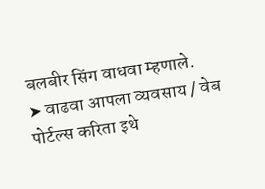बलबीर सिंग वाधवा म्हणाले.
➤ वाढवा आपला व्यवसाय / वेब पोर्टल्स करिता इथे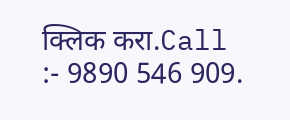क्लिक करा.Call :- 9890 546 909.